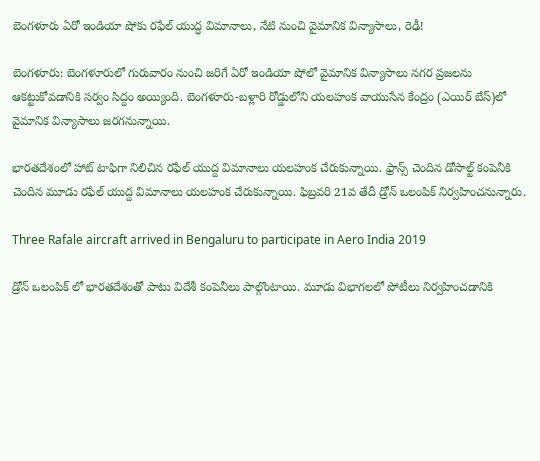బెంగళూరు ఏరో ఇండియా షోకు రఫేల్ యుద్ధ విమానాలు, నేటి నుంచి వైమానిక విన్యాసాలు, రెఢీ!

బెంగళూరు: బెంగళూరులో గురువారం నుంచి జరిగే ఏరో ఇండియా షోలో వైమానిక విన్యాసాలు నగర ప్రజలను ఆకట్టుకోవడానికి సర్వం సిద్దం అయ్యింది. బెంగళూరు-బళ్లారి రోడ్డులోని యలహంక వాయుసేన కేంద్రం (ఎయిర్ బేస్)లో వైమానిక విన్యాసాలు జరగనున్నాయి.

భారతదేశంలో హాట్ టాఫిగా నిలిచిన రఫేల్ యుద్ద విమానాలు యలహంక చేరుకున్నాయి. ఫ్రాన్స్ చెందిన డోసాల్ట్ కంపెనీకి చెందిన మూడు రఫేల్ యుద్ద విమానాలు యలహంక చేరుకున్నాయి. ఫిబ్రవరి 21వ తేదీ డ్రోన్ ఒలంపిక్ నిర్వహించనున్నారు.

Three Rafale aircraft arrived in Bengaluru to participate in Aero India 2019

డ్రోన్ ఒలంపిక్ లో భారతదేశంతో పాటు విదేశీ కంపెనీలు పాల్గొంటాయి. మూడు విభాగలలో పోటీలు నిర్వహించడానికి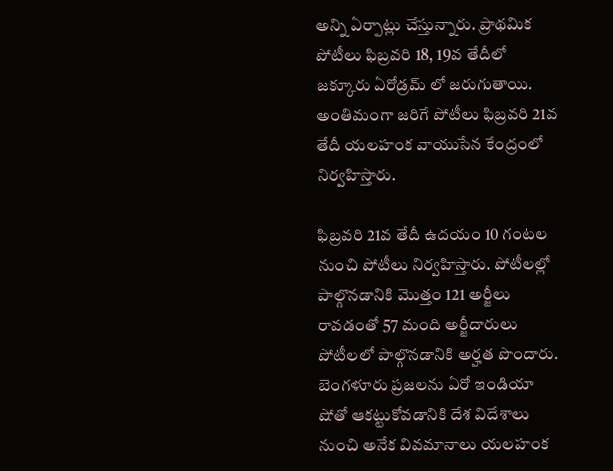అన్ని ఏర్పాట్లు చేస్తున్నారు. ప్రాథమిక పోటీలు ఫిబ్రవరి 18, 19వ తేదీలో జక్కూరు ఏరోడ్రమ్ లో జరుగుతాయి. అంతిమంగా జరిగే పోటీలు ఫిబ్రవరి 21వ తేదీ యలహంక వాయుసేన కేంద్రంలో నిర్వహిస్తారు.

ఫిబ్రవరి 21వ తేదీ ఉదయం 10 గంటల నుంచి పోటీలు నిర్వహిస్తారు. పోటీలల్లో పాల్గొనడానికి మొత్తం 121 అర్జీలు రావడంతో 57 మంది అర్జీదారులు పోటీలలో పాల్గొనడానికి అర్హత పొందారు. బెంగళూరు ప్రజలను ఏరో ఇండియా షోతో ఆకట్టుకోవడానికి దేశ విదేశాలు నుంచి అనేక వివమానాలు యలహంక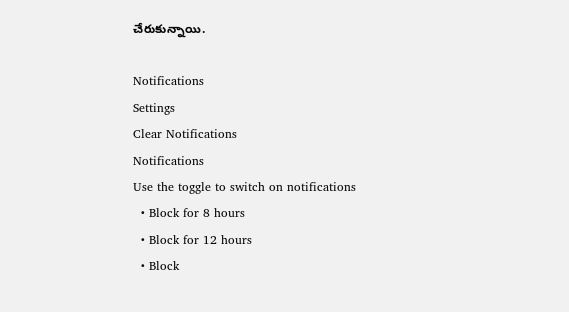చేరుకున్నాయి.

Notifications
Settings
Clear Notifications
Notifications
Use the toggle to switch on notifications
  • Block for 8 hours
  • Block for 12 hours
  • Block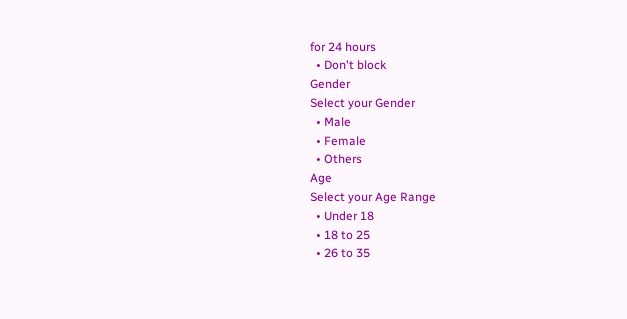for 24 hours
  • Don't block
Gender
Select your Gender
  • Male
  • Female
  • Others
Age
Select your Age Range
  • Under 18
  • 18 to 25
  • 26 to 35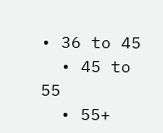• 36 to 45
  • 45 to 55
  • 55+